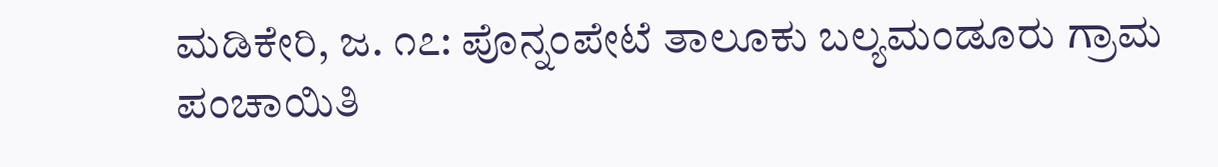ಮಡಿಕೇರಿ, ಜ. ೧೭: ಪೊನ್ನಂಪೇಟೆ ತಾಲೂಕು ಬಲ್ಯಮಂಡೂರು ಗ್ರಾಮ ಪಂಚಾಯಿತಿ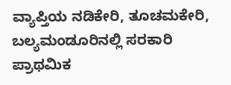ವ್ಯಾಪ್ತಿಯ ನಡಿಕೇರಿ, ತೂಚಮಕೇರಿ, ಬಲ್ಯಮಂಡೂರಿನಲ್ಲಿ ಸರಕಾರಿ ಪ್ರಾಥಮಿಕ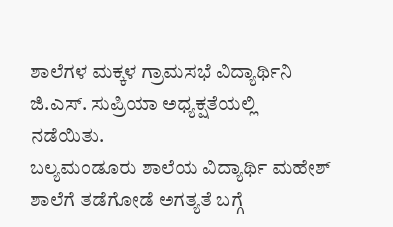ಶಾಲೆಗಳ ಮಕ್ಕಳ ಗ್ರಾಮಸಭೆ ವಿದ್ಯಾರ್ಥಿನಿ ಜಿ.ಎಸ್. ಸುಪ್ರಿಯಾ ಅಧ್ಯಕ್ಷತೆಯಲ್ಲಿ ನಡೆಯಿತು.
ಬಲ್ಯಮಂಡೂರು ಶಾಲೆಯ ವಿದ್ಯಾರ್ಥಿ ಮಹೇಶ್ ಶಾಲೆಗೆ ತಡೆಗೋಡೆ ಅಗತ್ಯತೆ ಬಗ್ಗೆ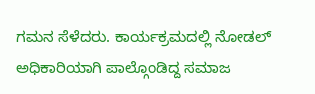ಗಮನ ಸೆಳೆದರು. ಕಾರ್ಯಕ್ರಮದಲ್ಲಿ ನೋಡಲ್ ಅಧಿಕಾರಿಯಾಗಿ ಪಾಲ್ಗೊಂಡಿದ್ದ ಸಮಾಜ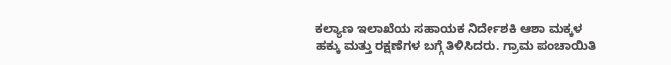ಕಲ್ಯಾಣ ಇಲಾಖೆಯ ಸಹಾಯಕ ನಿರ್ದೇಶಕಿ ಆಶಾ ಮಕ್ಕಳ ಹಕ್ಕು ಮತ್ತು ರಕ್ಷಣೆಗಳ ಬಗ್ಗೆ ತಿಳಿಸಿದರು. ಗ್ರಾಮ ಪಂಚಾಯಿತಿ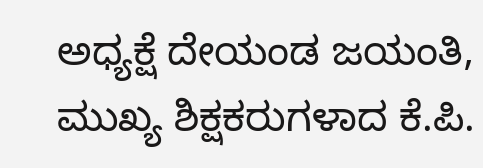ಅಧ್ಯಕ್ಷೆ ದೇಯಂಡ ಜಯಂತಿ, ಮುಖ್ಯ ಶಿಕ್ಷಕರುಗಳಾದ ಕೆ.ಪಿ.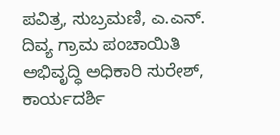ಪವಿತ್ರ, ಸುಬ್ರಮಣಿ, ಎ.ಎನ್. ದಿವ್ಯ ಗ್ರಾಮ ಪಂಚಾಯಿತಿ ಅಭಿವೃದ್ಧಿ ಅಧಿಕಾರಿ ಸುರೇಶ್, ಕಾರ್ಯದರ್ಶಿ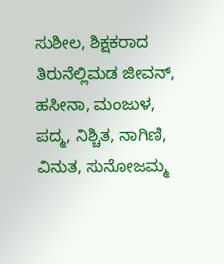ಸುಶೀಲ, ಶಿಕ್ಷಕರಾದ ತಿರುನೆಲ್ಲಿಮಡ ಜೀವನ್, ಹಸೀನಾ, ಮಂಜುಳ, ಪದ್ಮ, ನಿಶ್ಚಿತ, ನಾಗಿಣಿ, ವಿನುತ, ಸುನೋಜಮ್ಮ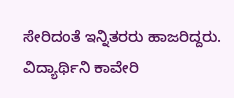ಸೇರಿದಂತೆ ಇನ್ನಿತರರು ಹಾಜರಿದ್ದರು. ವಿದ್ಯಾರ್ಥಿನಿ ಕಾವೇರಿ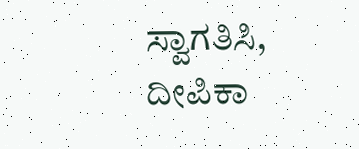ಸ್ವಾಗತಿಸಿ, ದೀಪಿಕಾ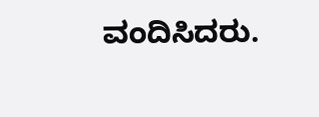ವಂದಿಸಿದರು.